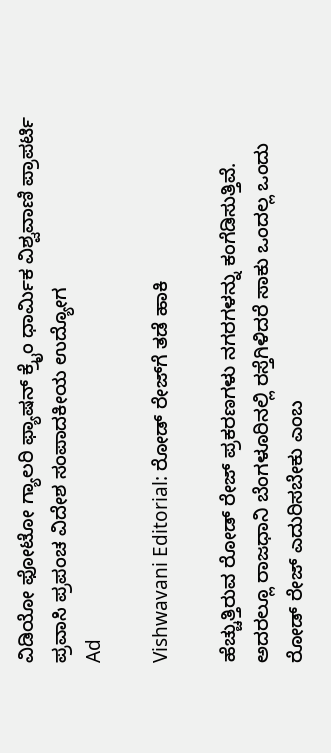ವಿಡಿಯೋ ಫೋಟೋ ಗ್ಯಾಲರಿ ಫ್ಯಾಷನ್ ಕ್ರೈಂ ಧಾರ್ಮಿಕ ವಿಶ್ವವಾಣಿ ಪ್ರಾಪರ್ಟಿ ಪ್ರವಾಸಿ ಪ್ರಪಂಚ ವಿದೇಶ ಸಂಪಾದಕೀಯ ಉದ್ಯೋಗ
Ad

Vishwavani Editorial: ರೋಡ್ ರೇಜ್‌ಗೆ ತಡೆ ಹಾಕಿ

ಹೆಚ್ಚುತ್ತಿರುವ ರೋಡ್ ರೇಜ್ ಪ್ರಕರಣಗಳು ನಗರಗಳನ್ನು ಕಂಗೆಡಿಸುತ್ತಿವೆ. ಅದರಲ್ಲೂ ರಾಜಧಾನಿ ಬೆಂಗಳೂರಿನಲ್ಲಿ ರಸ್ತೆಗಿಳಿದರೆ ಸಾಕು ಒಂದಲ್ಲ ಒಂದು ರೋಡ್ ರೇಜ್ ಎದುರಿಸಬೇಕು ಎಂಬ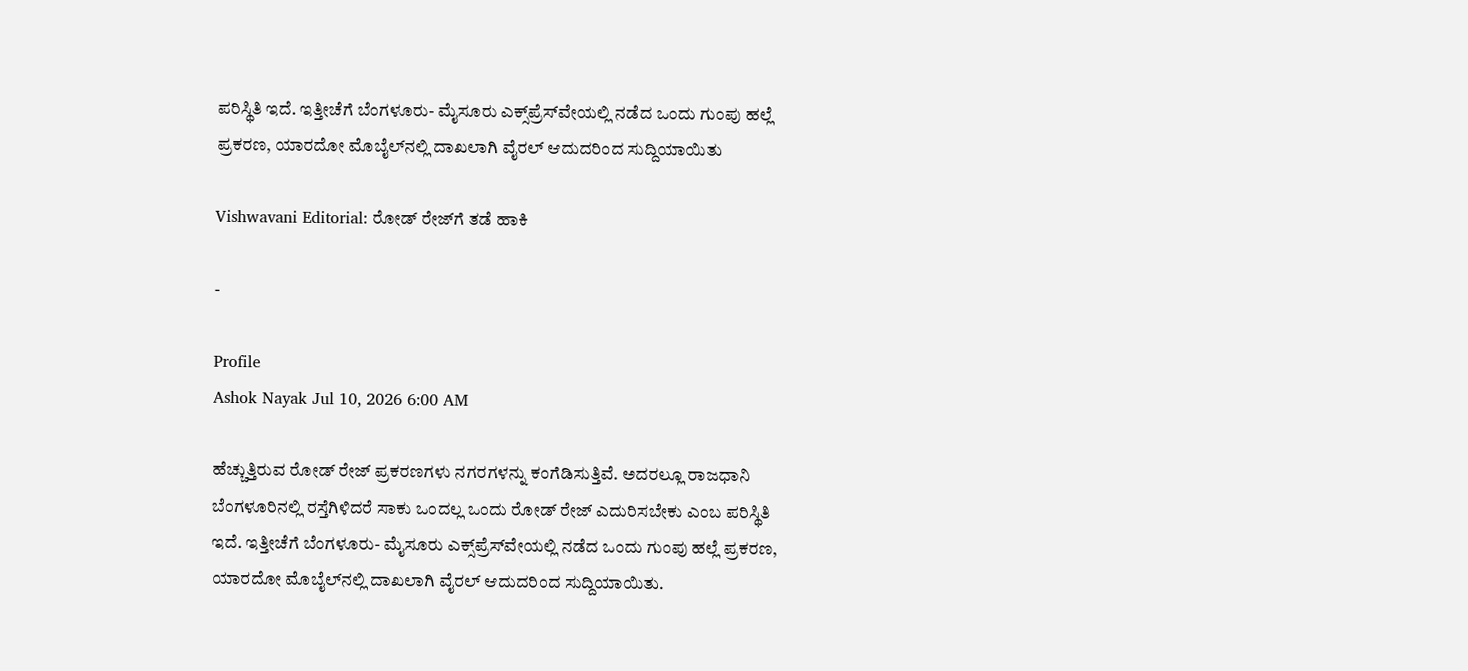ಪರಿಸ್ಥಿತಿ ಇದೆ. ಇತ್ತೀಚೆಗೆ ಬೆಂಗಳೂರು- ಮೈಸೂರು ಎಕ್ಸ್‌ಪ್ರೆಸ್‌ವೇಯಲ್ಲಿ ನಡೆದ ಒಂದು ಗುಂಪು ಹಲ್ಲೆ ಪ್ರಕರಣ, ಯಾರದೋ ಮೊಬೈಲ್‌ನಲ್ಲಿ ದಾಖಲಾಗಿ ವೈರಲ್ ಆದುದರಿಂದ ಸುದ್ದಿಯಾಯಿತು

Vishwavani Editorial: ರೋಡ್ ರೇಜ್‌ಗೆ ತಡೆ ಹಾಕಿ

-

Profile
Ashok Nayak Jul 10, 2026 6:00 AM

ಹೆಚ್ಚುತ್ತಿರುವ ರೋಡ್ ರೇಜ್ ಪ್ರಕರಣಗಳು ನಗರಗಳನ್ನು ಕಂಗೆಡಿಸುತ್ತಿವೆ. ಅದರಲ್ಲೂ ರಾಜಧಾನಿ ಬೆಂಗಳೂರಿನಲ್ಲಿ ರಸ್ತೆಗಿಳಿದರೆ ಸಾಕು ಒಂದಲ್ಲ ಒಂದು ರೋಡ್ ರೇಜ್ ಎದುರಿಸಬೇಕು ಎಂಬ ಪರಿಸ್ಥಿತಿ ಇದೆ. ಇತ್ತೀಚೆಗೆ ಬೆಂಗಳೂರು- ಮೈಸೂರು ಎಕ್ಸ್‌ಪ್ರೆಸ್‌ವೇಯಲ್ಲಿ ನಡೆದ ಒಂದು ಗುಂಪು ಹಲ್ಲೆ ಪ್ರಕರಣ, ಯಾರದೋ ಮೊಬೈಲ್‌ನಲ್ಲಿ ದಾಖಲಾಗಿ ವೈರಲ್ ಆದುದರಿಂದ ಸುದ್ದಿಯಾಯಿತು.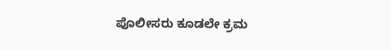ಪೊಲೀಸರು ಕೂಡಲೇ ಕ್ರಮ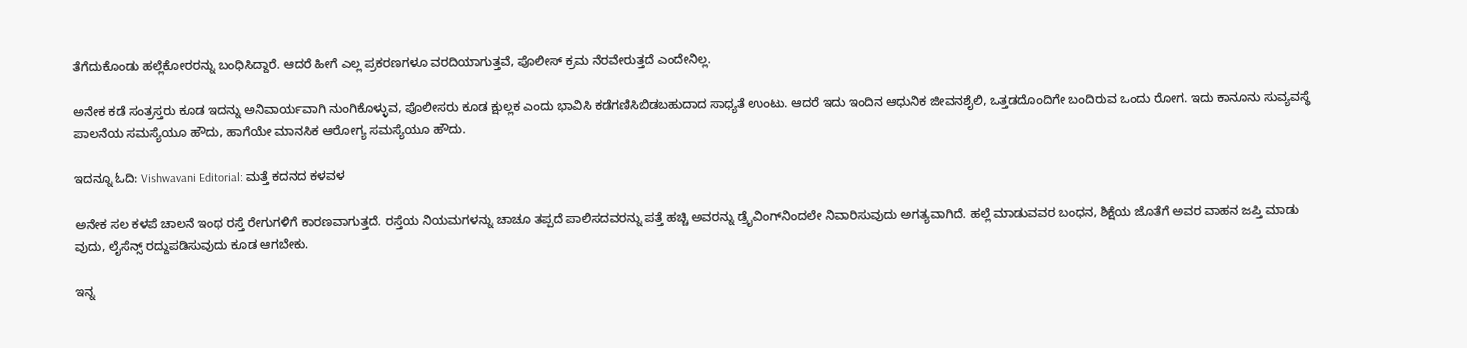ತೆಗೆದುಕೊಂಡು ಹಲ್ಲೆಕೋರರನ್ನು ಬಂಧಿಸಿದ್ದಾರೆ. ಆದರೆ ಹೀಗೆ ಎಲ್ಲ ಪ್ರಕರಣಗಳೂ ವರದಿಯಾಗುತ್ತವೆ, ಪೊಲೀಸ್ ಕ್ರಮ ನೆರವೇರುತ್ತದೆ ಎಂದೇನಿಲ್ಲ.

ಅನೇಕ ಕಡೆ ಸಂತ್ರಸ್ತರು ಕೂಡ ಇದನ್ನು ಅನಿವಾರ್ಯವಾಗಿ ನುಂಗಿಕೊಳ್ಳುವ, ಪೊಲೀಸರು ಕೂಡ ಕ್ಷುಲ್ಲಕ ಎಂದು ಭಾವಿಸಿ ಕಡೆಗಣಿಸಿಬಿಡಬಹುದಾದ ಸಾಧ್ಯತೆ ಉಂಟು. ಆದರೆ ಇದು ಇಂದಿನ ಆಧುನಿಕ ಜೀವನಶೈಲಿ, ಒತ್ತಡದೊಂದಿಗೇ ಬಂದಿರುವ ಒಂದು ರೋಗ. ಇದು ಕಾನೂನು ಸುವ್ಯವಸ್ಥೆ ಪಾಲನೆಯ ಸಮಸ್ಯೆಯೂ ಹೌದು, ಹಾಗೆಯೇ ಮಾನಸಿಕ ಆರೋಗ್ಯ ಸಮಸ್ಯೆಯೂ ಹೌದು.

ಇದನ್ನೂ ಓದಿ: Vishwavani Editorial: ಮತ್ತೆ ಕದನದ ಕಳವಳ

ಅನೇಕ ಸಲ ಕಳಪೆ ಚಾಲನೆ ಇಂಥ ರಸ್ತೆ ರೇಗುಗಳಿಗೆ ಕಾರಣವಾಗುತ್ತದೆ. ರಸ್ತೆಯ ನಿಯಮಗಳನ್ನು ಚಾಚೂ ತಪ್ಪದೆ ಪಾಲಿಸದವರನ್ನು ಪತ್ತೆ ಹಚ್ಚಿ ಅವರನ್ನು ಡ್ರೈವಿಂಗ್‌ನಿಂದಲೇ ನಿವಾರಿಸುವುದು ಅಗತ್ಯವಾಗಿದೆ. ಹಲ್ಲೆ ಮಾಡುವವರ ಬಂಧನ, ಶಿಕ್ಷೆಯ ಜೊತೆಗೆ ಅವರ ವಾಹನ ಜಪ್ತಿ ಮಾಡು ವುದು, ಲೈಸೆನ್ಸ್ ರದ್ದುಪಡಿಸುವುದು ಕೂಡ ಆಗಬೇಕು.

ಇನ್ನ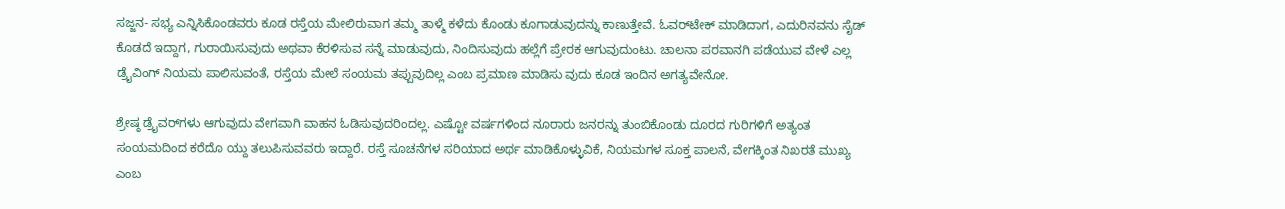ಸಜ್ಜನ- ಸಭ್ಯ ಎನ್ನಿಸಿಕೊಂಡವರು ಕೂಡ ರಸ್ತೆಯ ಮೇಲಿರುವಾಗ ತಮ್ಮ ತಾಳ್ಮೆ ಕಳೆದು ಕೊಂಡು ಕೂಗಾಡುವುದನ್ನು ಕಾಣುತ್ತೇವೆ. ಓವರ್‌ಟೇಕ್ ಮಾಡಿದಾಗ, ಎದುರಿನವನು ಸೈಡ್ ಕೊಡದೆ ಇದ್ದಾಗ, ಗುರಾಯಿಸುವುದು ಅಥವಾ ಕೆರಳಿಸುವ ಸನ್ನೆ ಮಾಡುವುದು, ನಿಂದಿಸುವುದು ಹಲ್ಲೆಗೆ ಪ್ರೇರಕ ಆಗುವುದುಂಟು. ಚಾಲನಾ ಪರವಾನಗಿ ಪಡೆಯುವ ವೇಳೆ ಎಲ್ಲ ಡ್ರೈವಿಂಗ್ ನಿಯಮ ಪಾಲಿಸುವಂತೆ, ರಸ್ತೆಯ ಮೇಲೆ ಸಂಯಮ ತಪ್ಪುವುದಿಲ್ಲ ಎಂಬ ಪ್ರಮಾಣ ಮಾಡಿಸು ವುದು ಕೂಡ ಇಂದಿನ ಅಗತ್ಯವೇನೋ.

ಶ್ರೇಷ್ಠ ಡ್ರೈವರ್‌ಗಳು ಆಗುವುದು ವೇಗವಾಗಿ ವಾಹನ ಓಡಿಸುವುದರಿಂದಲ್ಲ. ಎಷ್ಟೋ ವರ್ಷಗಳಿಂದ ನೂರಾರು ಜನರನ್ನು ತುಂಬಿಕೊಂಡು ದೂರದ ಗುರಿಗಳಿಗೆ ಅತ್ಯಂತ ಸಂಯಮದಿಂದ ಕರೆದೊ ಯ್ದು ತಲುಪಿಸುವವರು ಇದ್ದಾರೆ. ರಸ್ತೆ ಸೂಚನೆಗಳ ಸರಿಯಾದ ಅರ್ಥ ಮಾಡಿಕೊಳ್ಳುವಿಕೆ, ನಿಯಮಗಳ ಸೂಕ್ತ ಪಾಲನೆ, ವೇಗಕ್ಕಿಂತ ನಿಖರತೆ ಮುಖ್ಯ ಎಂಬ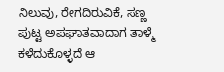ನಿಲುವು, ರೇಗದಿರುವಿಕೆ, ಸಣ್ಣ ಪುಟ್ಟ ಅಪಘಾತವಾದಾಗ ತಾಳ್ಮೆ ಕಳೆದುಕೊಳ್ಳದೆ ಆ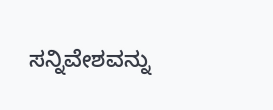ಸನ್ನಿವೇಶವನ್ನು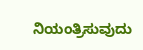ನಿಯಂತ್ರಿಸುವುದು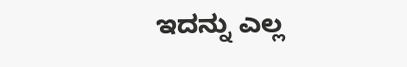ಇದನ್ನು ಎಲ್ಲ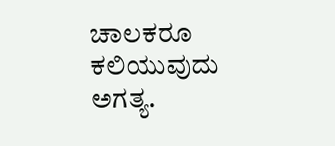ಚಾಲಕರೂ ಕಲಿಯುವುದು ಅಗತ್ಯ.